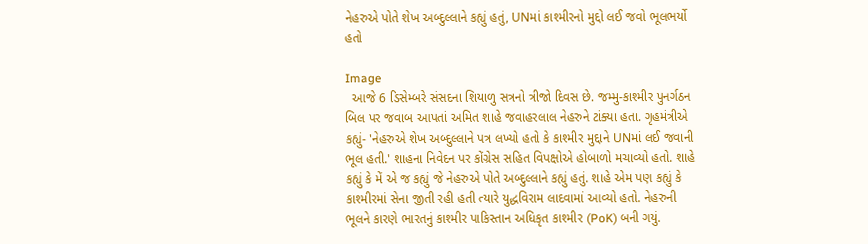નેહરુએ પોતે શેખ અબ્દુલ્લાને કહ્યું હતું, UNમાં કાશ્મીરનો મુદ્દો લઈ જવો ભૂલભર્યો હતો

Image
  આજે 6 ડિસેમ્બરે સંસદના શિયાળુ સત્રનો ત્રીજો દિવસ છે. જમ્મુ-કાશ્મીર પુનર્ગઠન બિલ પર જવાબ આપતાં અમિત શાહે જવાહરલાલ નેહરુને ટાંક્યા હતા. ગૃહમંત્રીએ કહ્યું- 'નેહરુએ શેખ અબ્દુલ્લાને પત્ર લખ્યો હતો કે કાશ્મીર મુદ્દાને UNમાં લઈ જવાની ભૂલ હતી.' શાહના નિવેદન પર કોંગ્રેસ સહિત વિપક્ષોએ હોબાળો મચાવ્યો હતો. શાહે કહ્યું કે મેં એ જ કહ્યું જે નેહરુએ પોતે અબ્દુલ્લાને કહ્યું હતું. શાહે એમ પણ કહ્યું કે કાશ્મીરમાં સેના જીતી રહી હતી ત્યારે યુદ્ધવિરામ લાદવામાં આવ્યો હતો. નેહરુની ભૂલને કારણે ભારતનું કાશ્મીર પાકિસ્તાન અધિકૃત કાશ્મીર (PoK) બની ગયું.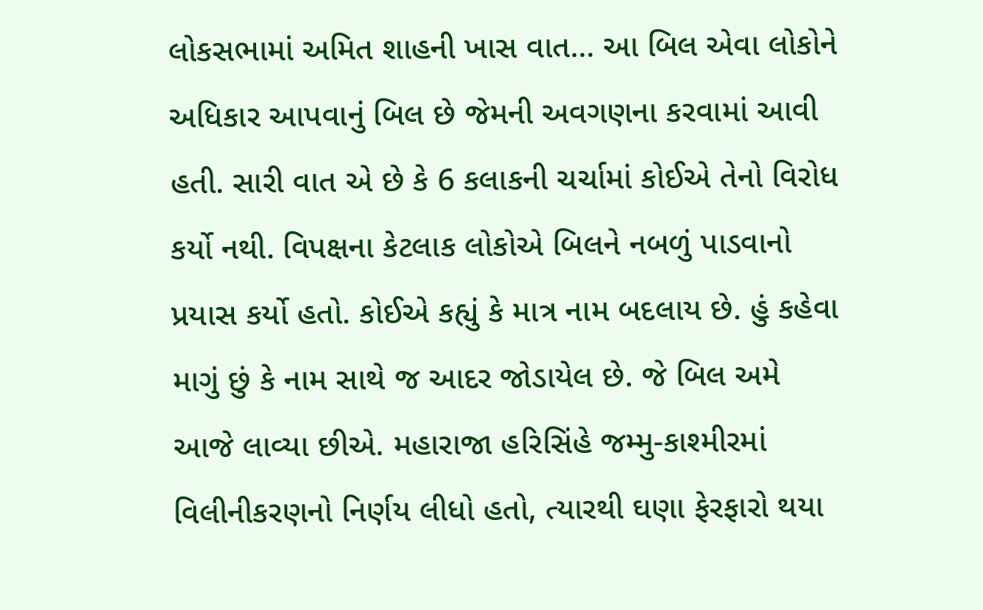લોકસભામાં અમિત શાહની ખાસ વાત... આ બિલ એવા લોકોને અધિકાર આપવાનું બિલ છે જેમની અવગણના કરવામાં આવી હતી. સારી વાત એ છે કે 6 કલાકની ચર્ચામાં કોઈએ તેનો વિરોધ કર્યો નથી. વિપક્ષના કેટલાક લોકોએ બિલને નબળું પાડવાનો પ્રયાસ કર્યો હતો. કોઈએ કહ્યું કે માત્ર નામ બદલાય છે. હું કહેવા માગું છું કે નામ સાથે જ આદર જોડાયેલ છે. જે બિલ અમે આજે લાવ્યા છીએ. મહારાજા હરિસિંહે જમ્મુ-કાશ્મીરમાં વિલીનીકરણનો નિર્ણય લીધો હતો, ત્યારથી ઘણા ફેરફારો થયા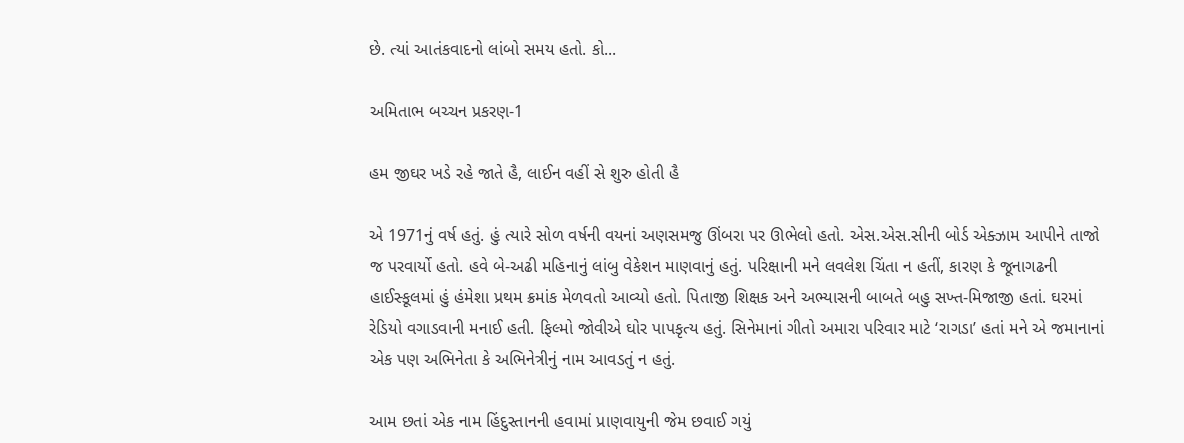છે. ત્યાં આતંકવાદનો લાંબો સમય હતો. કો...

અમિતાભ બચ્ચન પ્રકરણ-1

હમ જીઘર ખડે રહે જાતે હૈ, લાઈન વહીં સે શુરુ હોતી હૈ

એ 1971નું વર્ષ હતું. હું ત્યારે સોળ વર્ષની વયનાં અણસમજુ ઊંબરા પર ઊભેલો હતો. એસ.એસ.સીની બોર્ડ એક્ઝામ આપીને તાજો જ પરવાર્યો હતો. હવે બે-અઢી મહિનાનું લાંબુ વેકેશન માણવાનું હતું. પરિક્ષાની મને લવલેશ ચિંતા ન હતીં, કારણ કે જૂનાગઢની હાઈસ્કૂલમાં હું હંમેશા પ્રથમ ક્રમાંક મેળવતો આવ્યો હતો. પિતાજી શિક્ષક અને અભ્યાસની બાબતે બહુ સખ્ત-મિજાજી હતાં. ઘરમાં રેડિયો વગાડવાની મનાઈ હતી. ફિલ્મો જોવીએ ઘોર પાપકૃત્ય હતું. સિનેમાનાં ગીતો અમારા પરિવાર માટે ‘રાગડા’ હતાં મને એ જમાનાનાં એક પણ અભિનેતા કે અભિનેત્રીનું નામ આવડતું ન હતું.

આમ છતાં એક નામ હિંદુસ્તાનની હવામાં પ્રાણવાયુની જેમ છવાઈ ગયું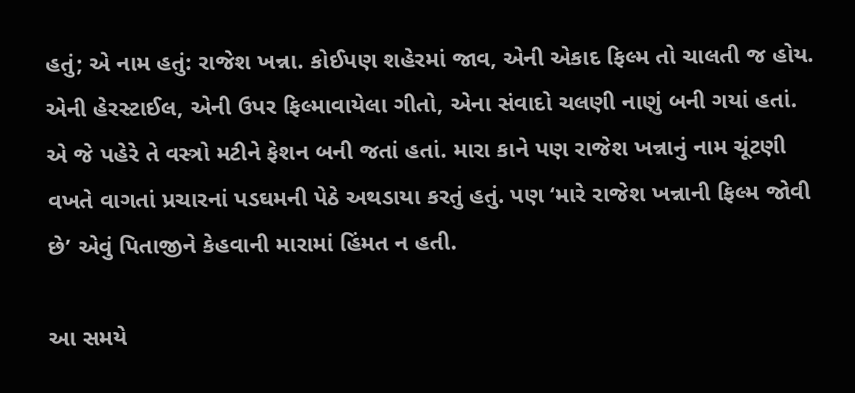હતું; એ નામ હતું: રાજેશ ખન્ના. કોઈપણ શહેરમાં જાવ, એની એકાદ ફિલ્મ તો ચાલતી જ હોય. એની હેરસ્ટાઈલ, એની ઉપર ફિલ્માવાયેલા ગીતો, એના સંવાદો ચલણી નાણું બની ગયાં હતાં. એ જે પહેરે તે વસ્ત્રો મટીને ફેશન બની જતાં હતાં. મારા કાને પણ રાજેશ ખન્નાનું નામ ચૂંટણી વખતે વાગતાં પ્રચારનાં પડઘમની પેઠે અથડાયા કરતું હતું. પણ ‘મારે રાજેશ ખન્નાની ફિલ્મ જોવી છે’ એવું પિતાજીને કેહવાની મારામાં હિંમત ન હતી.

આ સમયે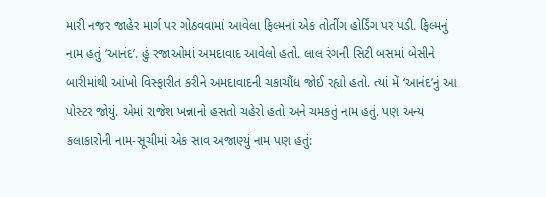મારી નજર જાહેર માર્ગ પર ગોઠવવામાં આવેલા ફિલ્મનાં એક તોતીંગ હોર્ડિંગ પર પડી. ફિલ્મનું નામ હતું ‘આનંદ’. હું રજાઓમાં અમદાવાદ આવેલો હતો. લાલ રંગની સિટી બસમાં બેસીને બારીમાંથી આંખો વિસ્ફારીત કરીને અમદાવાદની ચકાચૌંધ જોઈ રહ્યો હતો. ત્યાં મેં ‘આનંદ’નું આ પોસ્ટર જોયું. એમાં રાજેશ ખન્નાનો હસતો ચહેરો હતો અને ચમકતું નામ હતું. પણ અન્ય કલાકારોની નામ-સૂચીમાં એક સાવ અજાણ્યું નામ પણ હતું: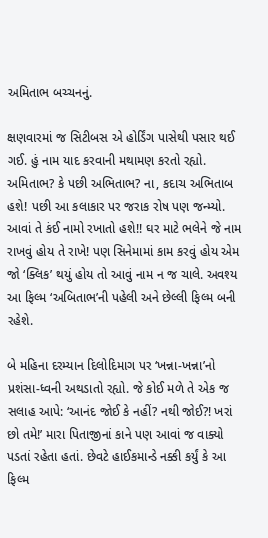અમિતાભ બચ્ચનનું.

ક્ષણવારમાં જ સિટીબસ એ હોર્ડિંગ પાસેથી પસાર થઈ ગઈ. હું નામ યાદ કરવાની મથામણ કરતો રહ્યો. અમિતાભ? કે પછી અભિતાભ? ના, કદાચ અભિતાબ હશે! પછી આ કલાકાર પર જરાક રોષ પણ જન્મ્યો. આવાં તે કંઈ નામો રખાતો હશે!! ઘર માટે ભલેને જે નામ રાખવું હોય તે રાખે! પણ સિનેમામાં કામ કરવું હોય એમ જો ‘ક્લિક’ થયું હોય તો આવું નામ ન જ ચાલે. અવશ્ય આ ફિલ્મ ‘અબિતાભ’ની પહેલી અને છેલ્લી ફિલ્મ બની રહેશે.

બે મહિના દરમ્યાન દિલોદિમાગ પર ‘ખન્ના-ખન્ના’નો પ્રશંસા-ધ્વની અથડાતો રહ્યો. જે કોઈ મળે તે એક જ સલાહ આપે: ‘આનંદ જોઈ કે નહીં? નથી જોઈ?! ખરાં છો તમે!’ મારા પિતાજીનાં કાને પણ આવાં જ વાક્યો પડતાં રહેતા હતાં. છેવટે હાઈકમાન્ડે નક્કી કર્યું કે આ ફિલ્મ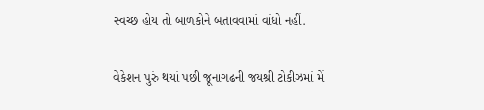સ્વચ્છ હોય તો બાળકોને બતાવવામાં વાંધો નહીં.

વેકેશન પુરું થયાં પછી જૂનાગઢની જયશ્રી ટોકીઝમાં મેં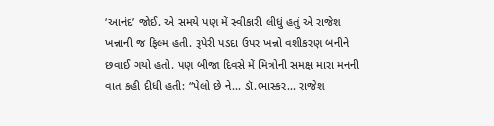‘આનંદ’ જોઈ. એ સમયે પણ મેં સ્વીકારી લીધું હતું એ રાજેશ ખન્નાની જ ફિલ્મ હતી. રૂપેરી પડદા ઉપર ખન્નો વશીકરણ બનીને છવાઈ ગયો હતો. પણ બીજા દિવસે મેં મિત્રોની સમક્ષ મારા મનની વાત કહી દીધી હતી: “પેલો છે ને... ડૉ.ભાસ્કર... રાજેશ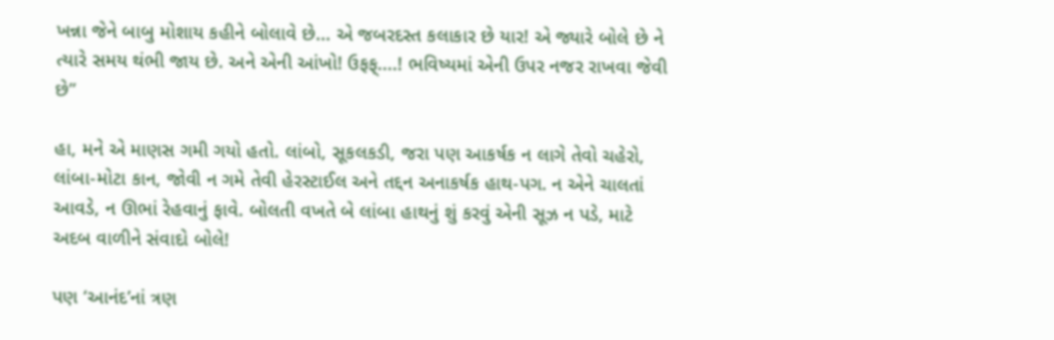ખન્ના જેને બાબુ મોશાય કહીને બોલાવે છે... એ જબરદસ્ત કલાકાર છે યાર! એ જ્યારે બોલે છે ને ત્યારે સમય થંભી જાય છે. અને એની આંખો! ઉફફ્....! ભવિષ્યમાં એની ઉપર નજર રાખવા જેવી છે”

હા, મને એ માણસ ગમી ગયો હતો. લાંબો, સૂકલકડી, જરા પણ આકર્ષક ન લાગે તેવો ચહેરો, લાંબા-મોટા કાન, જોવી ન ગમે તેવી હેરસ્ટાઈલ અને તદ્દન અનાકર્ષક હાથ-પગ. ન એને ચાલતાં આવડે, ન ઊભાં રેહવાનું ફાવે. બોલતી વખતે બે લાંબા હાથનું શું કરવું એની સૂઝ ન પડે, માટે અદબ વાળીને સંવાદો બોલે!

પણ ‘આનંદ’નાં ત્રણ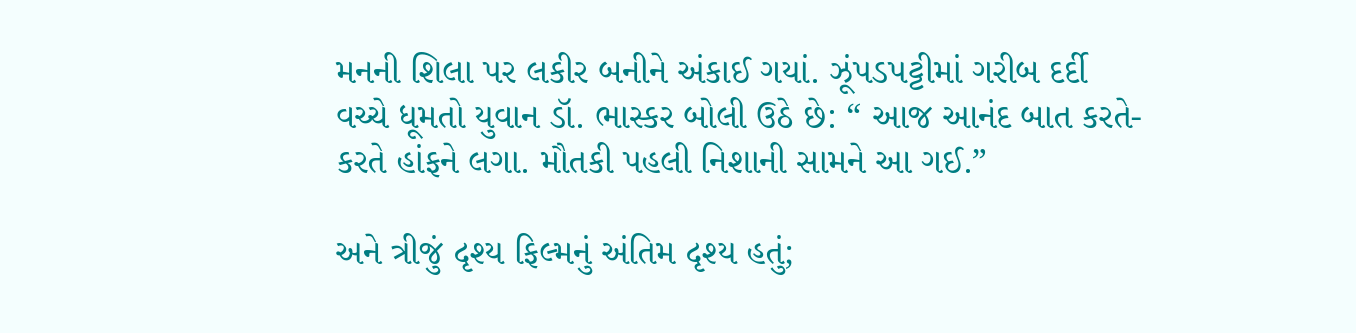મનની શિલા પર લકીર બનીને અંકાઈ ગયાં. ઝૂંપડપટ્ટીમાં ગરીબ દર્દી વચ્ચે ધૂમતો યુવાન ડૉ. ભાસ્કર બોલી ઉઠે છે: “ આજ આનંદ બાત કરતે-કરતે હાંફને લગા. મૌતકી પહલી નિશાની સામને આ ગઈ.”

અને ત્રીજું દૃશ્ય ફિલ્મનું અંતિમ દૃશ્ય હતું;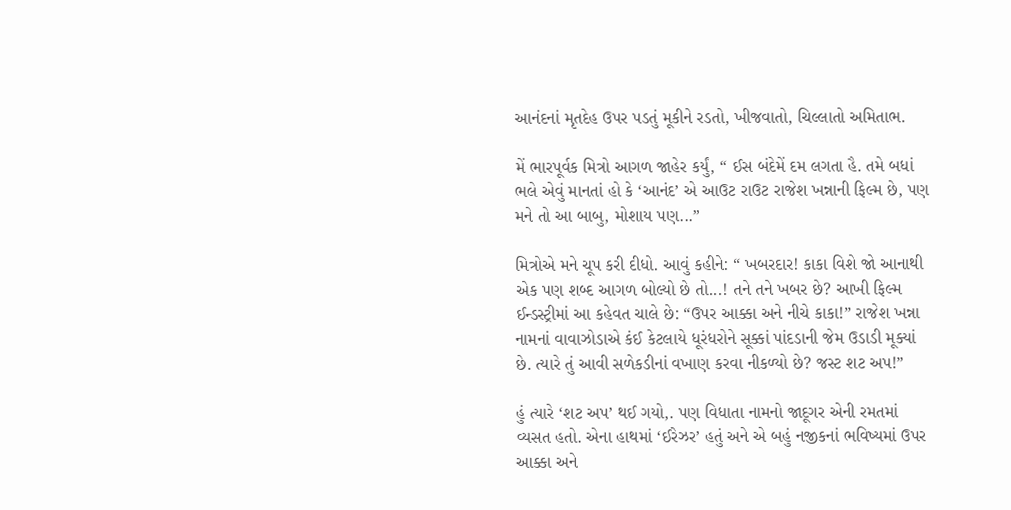આનંદનાં મૃતદેહ ઉપર પડતું મૂકીને રડતો, ખીજવાતો, ચિલ્લાતો અમિતાભ.

મેં ભારપૂર્વક મિત્રો આગળ જાહેર કર્યું, “ ઈસ બંદેમેં દમ લગતા હૈ. તમે બધાં ભલે એવું માનતાં હો કે ‘આનંદ’ એ આઉટ રાઉટ રાજેશ ખન્નાની ફિલ્મ છે, પણ મને તો આ બાબુ, મોશાય પણ...”

મિત્રોએ મને ચૂપ કરી દીધો. આવું કહીને: “ ખબરદાર! કાકા વિશે જો આનાથી એક પણ શબ્દ આગળ બોલ્યો છે તો...! તને તને ખબર છે? આખી ફિલ્મ ઈન્ડસ્ટ્રીમાં આ કહેવત ચાલે છે: “ઉપર આક્કા અને નીચે કાકા!” રાજેશ ખન્ના નામનાં વાવાઝોડાએ કંઈ કેટલાયે ધૂરંધરોને સૂક્કાં પાંદડાની જેમ ઉડાડી મૂક્યાં છે. ત્યારે તું આવી સળેકડીનાં વખાણ કરવા નીકળ્યો છે? જસ્ટ શટ અપ!”

હું ત્યારે ‘શટ અપ’ થઈ ગયો,. પણ વિધાતા નામનો જાદૂગર એની રમતમાં વ્યસત હતો. એના હાથમાં ‘ઈરેઝર’ હતું અને એ બહું નજીકનાં ભવિષ્યમાં ઉપર આક્કા અને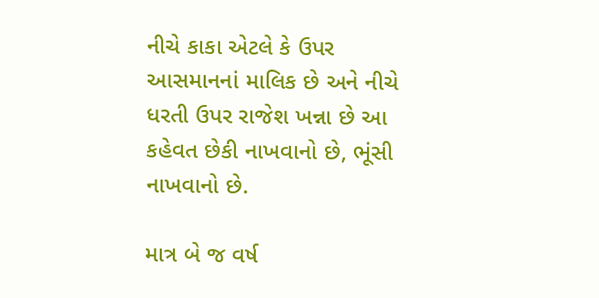નીચે કાકા એટલે કે ઉપર આસમાનનાં માલિક છે અને નીચે ધરતી ઉપર રાજેશ ખન્ના છે આ કહેવત છેકી નાખવાનો છે, ભૂંસી નાખવાનો છે.

માત્ર બે જ વર્ષ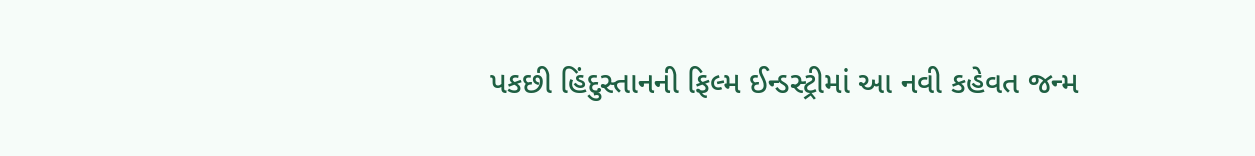પકછી હિંદુસ્તાનની ફિલ્મ ઈન્ડસ્ટ્રીમાં આ નવી કહેવત જન્મ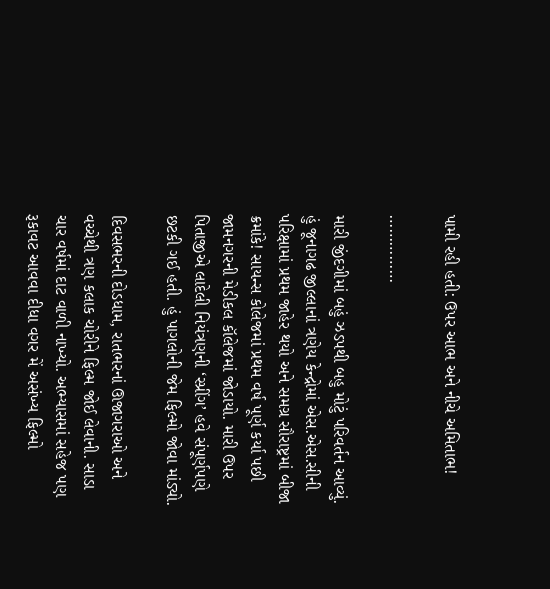પામી રહી હતી: ઉપર આભ અને નીચે અમિતાભ!

……………

મારી જીંદગીમાં બહું ઝડપથી બહુ મોટું પરિવર્તન આવ્યું. હું જૂનાગઢ જીલ્લાનાં ત્રણેય કેન્દ્રોમાં એસ.એસ.સીની પરિક્ષામાં પ્રથમ જાહેર થયો અને સમગ્ર સૌરાષ્ટ્રમાં બીજા ક્રમાંકે! સાયન્સ કોલેજમાં પ્રથમ વર્ષ પૂર્ણ કર્યા પછી જામનગરની મેડીકલ કૉલેજમાં જોડાયો. મારી ઉપર પિતાજીએ લાદેલી નિયંત્રણની ‘સ્પ્રીંગ’ હવે સંપૂર્ણપણે છટકી ગઈ હતી. હું પાગલોની જેમ ફિલ્મો જોવા માંડ્યો.

દિવસભરની દોડધામ, રાતભરનાં ઊજાગરાઓ અને વચ્ચેથી ત્રણ કલાક ચોરીને ફિલ્મ જોઈ લેવાની. સાડા ચાર વર્ષમાં દાટ વાળી નાખ્યો. અભ્યાસમાં સહેજ પણ રૂકાવટ આવવા દીધા વગર મેં અસંખ્ય ફિલ્મો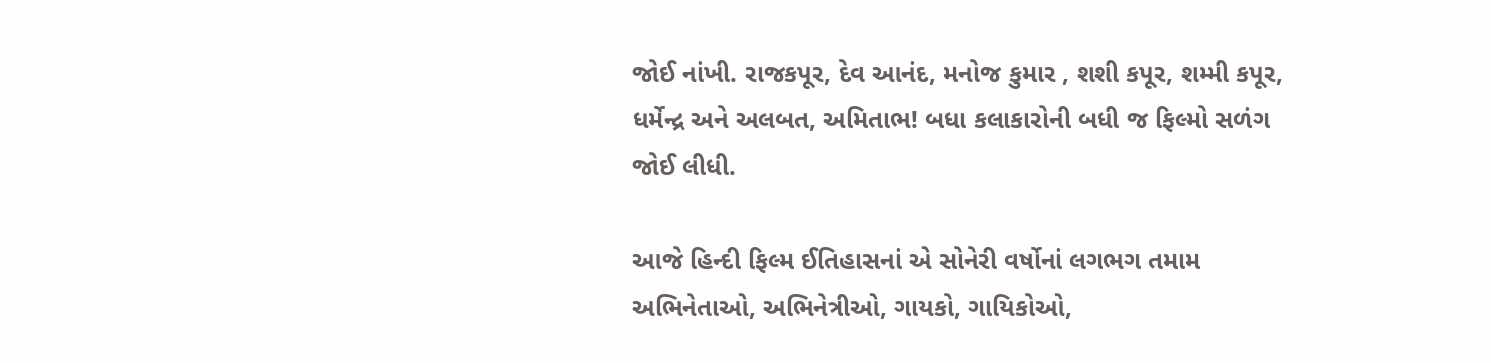જોઈ નાંખી. રાજકપૂર, દેવ આનંદ, મનોજ કુમાર , શશી કપૂર, શમ્મી કપૂર, ધર્મેન્દ્ર અને અલબત, અમિતાભ! બધા કલાકારોની બધી જ ફિલ્મો સળંગ જોઈ લીધી.

આજે હિન્દી ફિલ્મ ઈતિહાસનાં એ સોનેરી વર્ષોનાં લગભગ તમામ અભિનેતાઓ, અભિનેત્રીઓ, ગાયકો, ગાયિકોઓ,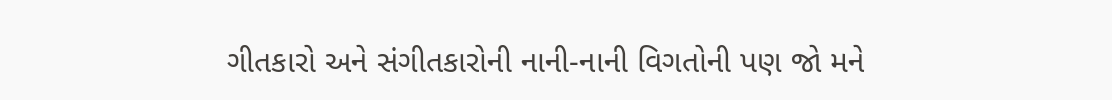ગીતકારો અને સંગીતકારોની નાની-નાની વિગતોની પણ જો મને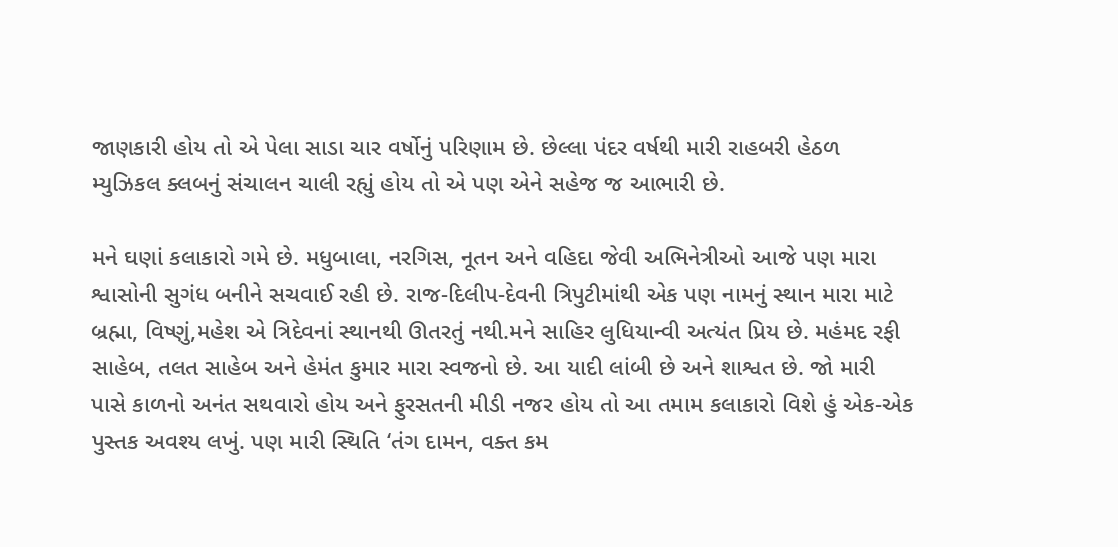જાણકારી હોય તો એ પેલા સાડા ચાર વર્ષોનું પરિણામ છે. છેલ્લા પંદર વર્ષથી મારી રાહબરી હેઠળ મ્યુઝિકલ ક્લબનું સંચાલન ચાલી રહ્યું હોય તો એ પણ એને સહેજ જ આભારી છે.

મને ઘણાં કલાકારો ગમે છે. મધુબાલા, નરગિસ, નૂતન અને વહિદા જેવી અભિનેત્રીઓ આજે પણ મારા શ્વાસોની સુગંધ બનીને સચવાઈ રહી છે. રાજ-દિલીપ-દેવની ત્રિપુટીમાંથી એક પણ નામનું સ્થાન મારા માટે બ્રહ્મા, વિષ્ણું,મહેશ એ ત્રિદેવનાં સ્થાનથી ઊતરતું નથી.મને સાહિર લુધિયાન્વી અત્યંત પ્રિય છે. મહંમદ રફી સાહેબ, તલત સાહેબ અને હેમંત કુમાર મારા સ્વજનો છે. આ યાદી લાંબી છે અને શાશ્વત છે. જો મારી પાસે કાળનો અનંત સથવારો હોય અને ફુરસતની મીડી નજર હોય તો આ તમામ કલાકારો વિશે હું એક-એક પુસ્તક અવશ્ય લખું. પણ મારી સ્થિતિ ‘તંગ દામન, વક્ત કમ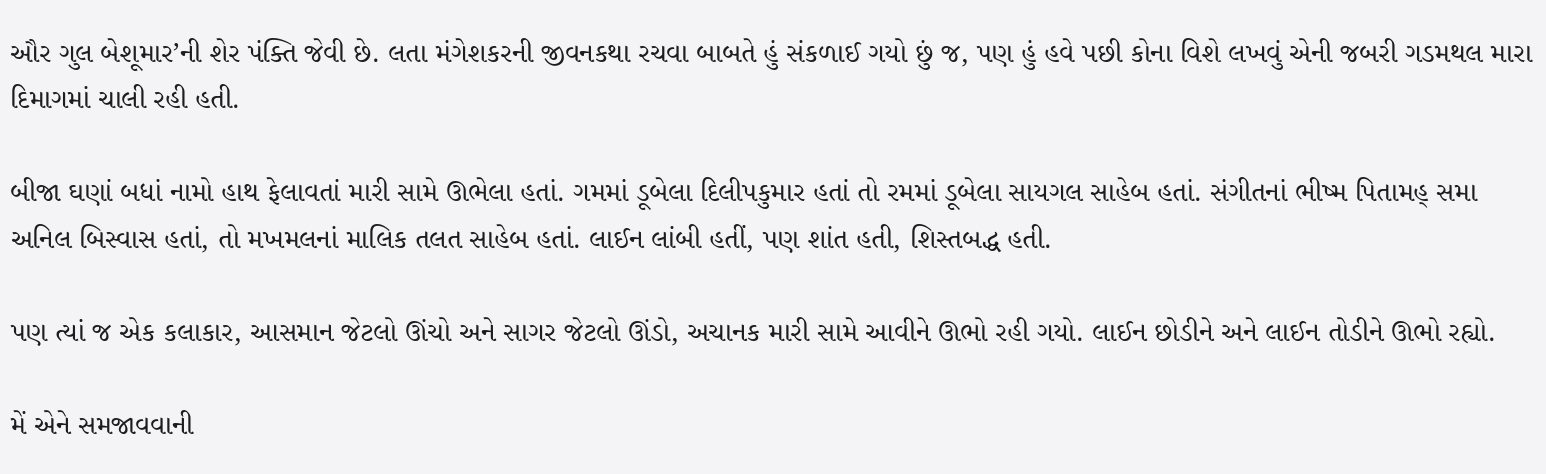ઔર ગુલ બેશૂમાર’ની શેર પંક્તિ જેવી છે. લતા મંગેશકરની જીવનકથા રચવા બાબતે હું સંકળાઈ ગયો છું જ, પણ હું હવે પછી કોના વિશે લખવું એની જબરી ગડમથલ મારા દિમાગમાં ચાલી રહી હતી.

બીજા ઘણાં બધાં નામો હાથ ફેલાવતાં મારી સામે ઊભેલા હતાં. ગમમાં ડૂબેલા દિલીપકુમાર હતાં તો રમમાં ડૂબેલા સાયગલ સાહેબ હતાં. સંગીતનાં ભીષ્મ પિતામહ્ સમા અનિલ બિસ્વાસ હતાં, તો મખમલનાં માલિક તલત સાહેબ હતાં. લાઈન લાંબી હતીં, પણ શાંત હતી, શિસ્તબદ્ધ હતી.

પણ ત્યાં જ એક કલાકાર, આસમાન જેટલો ઊંચો અને સાગર જેટલો ઊંડો, અચાનક મારી સામે આવીને ઊભો રહી ગયો. લાઈન છોડીને અને લાઈન તોડીને ઊભો રહ્યો.

મેં એને સમજાવવાની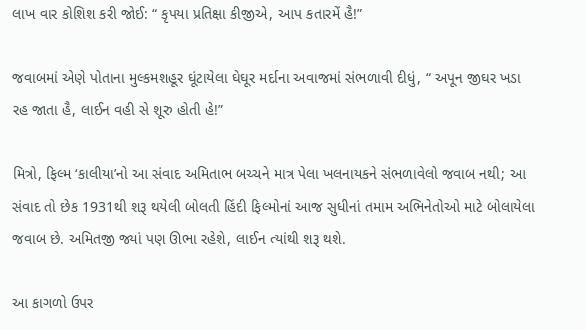લાખ વાર કોશિશ કરી જોઈ: “ કૃપયા પ્રતિક્ષા કીજીએ, આપ કતારમેં હૈ!”

જવાબમાં એણે પોતાના મુલ્કમશહૂર ઘૂંટાયેલા ઘેઘૂર મર્દાના અવાજમાં સંભળાવી દીધું, “ અપૂન જીઘર ખડા રહ જાતા હૈ, લાઈન વહી સે શૂરુ હોતી હે!”

મિત્રો, ફિલ્મ ‘કાલીયા’નો આ સંવાદ અમિતાભ બચ્ચને માત્ર પેલા ખલનાયકને સંભળાવેલો જવાબ નથી; આ સંવાદ તો છેક 1931થી શરૂ થયેલી બોલતી હિંદી ફિલ્મોનાં આજ સુધીનાં તમામ અભિનેતોઓ માટે બોલાયેલા જવાબ છે. અમિતજી જ્યાં પણ ઊભા રહેશે, લાઈન ત્યાંથી શરૂ થશે.

આ કાગળો ઉપર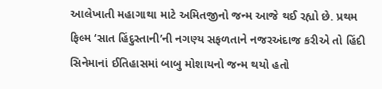આલેખાતી મહાગાથા માટે અમિતજીનો જન્મ આજે થઈ રહ્યો છે. પ્રથમ ફિલ્મ ‘સાત હિંદુસ્તાની’ની નગણ્ય સફળતાને નજરઅંદાજ કરીએ તો હિંદી સિનેમાનાં ઈતિહાસમાં બાબુ મોશાયનો જન્મ થયો હતો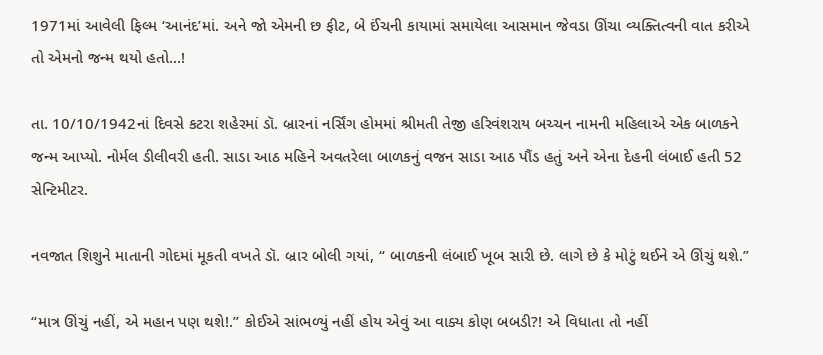1971માં આવેલી ફિલ્મ ‘આનંદ’માં. અને જો એમની છ ફીટ, બે ઈંચની કાયામાં સમાયેલા આસમાન જેવડા ઊંચા વ્યક્તિત્વની વાત કરીએ તો એમનો જન્મ થયો હતો...!

તા. 10/10/1942નાં દિવસે કટરા શહેરમાં ડૉ. બ્રારનાં નર્સિંગ હોમમાં શ્રીમતી તેજી હરિવંશરાય બચ્ચન નામની મહિલાએ એક બાળકને જન્મ આપ્યો. નોર્મલ ડીલીવરી હતી. સાડા આઠ મહિને અવતરેલા બાળકનું વજન સાડા આઠ પૌંડ હતું અને એના દેહની લંબાઈ હતી 52 સેન્ટિમીટર.

નવજાત શિશુને માતાની ગોદમાં મૂકતી વખતે ડૉ. બ્રાર બોલી ગયાં, “ બાળકની લંબાઈ ખૂબ સારી છે. લાગે છે કે મોટું થઈને એ ઊંચું થશે.”

“માત્ર ઊંચું નહીં, એ મહાન પણ થશે!.” કોઈએ સાંભળ્યું નહીં હોય એવું આ વાક્ય કોણ બબડી?! એ વિધાતા તો નહીં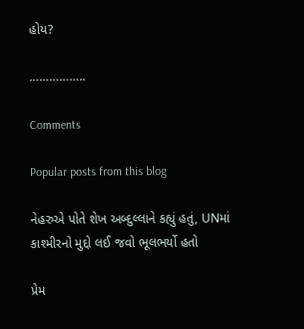હોય?

……………..

Comments

Popular posts from this blog

નેહરુએ પોતે શેખ અબ્દુલ્લાને કહ્યું હતું, UNમાં કાશ્મીરનો મુદ્દો લઈ જવો ભૂલભર્યો હતો

પ્રેમ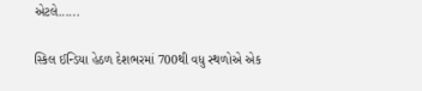એટલે......

સ્કિલ ઈન્ડિયા હેઠળ દેશભરમાં 700થી વધુ સ્થળોએ એક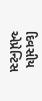દિવસીય એપ્રેન્ટિસ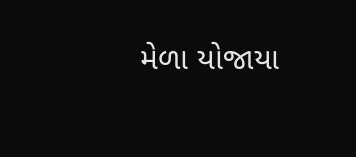મેળા યોજાયા